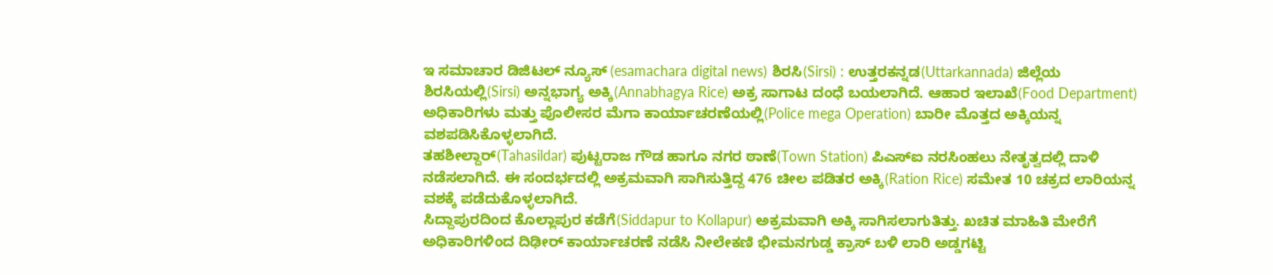ಇ ಸಮಾಚಾರ ಡಿಜಿಟಲ್ ನ್ಯೂಸ್ (esamachara digital news) ಶಿರಸಿ(Sirsi) : ಉತ್ತರಕನ್ನಡ(Uttarkannada) ಜಿಲ್ಲೆಯ ಶಿರಸಿಯಲ್ಲಿ(Sirsi) ಅನ್ನಭಾಗ್ಯ ಅಕ್ಕಿ(Annabhagya Rice) ಅಕ್ರ ಸಾಗಾಟ ದಂಧೆ ಬಯಲಾಗಿದೆ. ಆಹಾರ ಇಲಾಖೆ(Food Department) ಅಧಿಕಾರಿಗಳು ಮತ್ತು ಪೊಲೀಸರ ಮೆಗಾ ಕಾರ್ಯಾಚರಣೆಯಲ್ಲಿ(Police mega Operation) ಬಾರೀ ಮೊತ್ತದ ಅಕ್ಕಿಯನ್ನ ವಶಪಡಿಸಿಕೊಳ್ಳಲಾಗಿದೆ.
ತಹಶೀಲ್ದಾರ್(Tahasildar) ಪುಟ್ಟರಾಜ ಗೌಡ ಹಾಗೂ ನಗರ ಠಾಣೆ(Town Station) ಪಿಎಸ್ಐ ನರಸಿಂಹಲು ನೇತೃತ್ವದಲ್ಲಿ ದಾಳಿ ನಡೆಸಲಾಗಿದೆ. ಈ ಸಂದರ್ಭದಲ್ಲಿ ಅಕ್ರಮವಾಗಿ ಸಾಗಿಸುತ್ತಿದ್ದ 476 ಚೀಲ ಪಡಿತರ ಅಕ್ಕಿ(Ration Rice) ಸಮೇತ 10 ಚಕ್ರದ ಲಾರಿಯನ್ನ ವಶಕ್ಕೆ ಪಡೆದುಕೊಳ್ಳಲಾಗಿದೆ.
ಸಿದ್ದಾಪುರದಿಂದ ಕೊಲ್ಲಾಪುರ ಕಡೆಗೆ(Siddapur to Kollapur) ಅಕ್ರಮವಾಗಿ ಅಕ್ಕಿ ಸಾಗಿಸಲಾಗುತಿತ್ತು. ಖಚಿತ ಮಾಹಿತಿ ಮೇರೆಗೆ ಅಧಿಕಾರಿಗಳಿಂದ ದಿಢೀರ್ ಕಾರ್ಯಾಚರಣೆ ನಡೆಸಿ ನೀಲೇಕಣಿ ಭೀಮನಗುಡ್ಡ ಕ್ರಾಸ್ ಬಳಿ ಲಾರಿ ಅಡ್ಡಗಟ್ಟಿ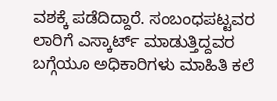ವಶಕ್ಕೆ ಪಡೆದಿದ್ದಾರೆ. ಸಂಬಂಧಪಟ್ಟವರ ಲಾರಿಗೆ ಎಸ್ಕಾರ್ಟ್ ಮಾಡುತ್ತಿದ್ದವರ ಬಗ್ಗೆಯೂ ಅಧಿಕಾರಿಗಳು ಮಾಹಿತಿ ಕಲೆ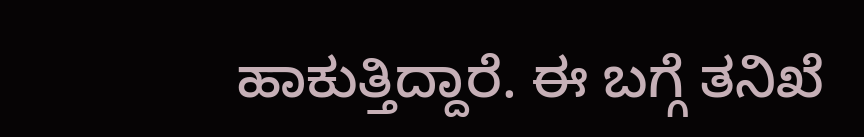ಹಾಕುತ್ತಿದ್ದಾರೆ. ಈ ಬಗ್ಗೆ ತನಿಖೆ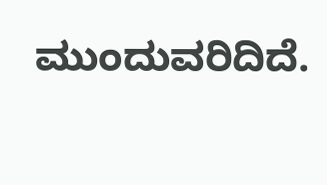ಮುಂದುವರಿದಿದೆ.